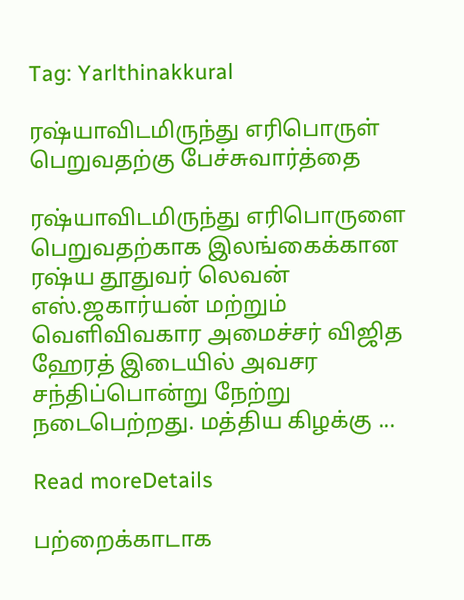Tag: Yarlthinakkural

ரஷ்யாவிடமிருந்து எரிபொருள் பெறுவதற்கு பேச்சுவார்த்தை

ரஷ்யாவிடமிருந்து எரிபொருளை பெறுவதற்காக இலங்கைக்கான ரஷ்ய தூதுவர் லெவன் எஸ்.ஜகார்யன் மற்றும் வெளிவிவகார அமைச்சர் விஜித ஹேரத் இடையில் அவசர சந்திப்பொன்று நேற்று நடைபெற்றது. மத்திய கிழக்கு ...

Read moreDetails

பற்றைக்காடாக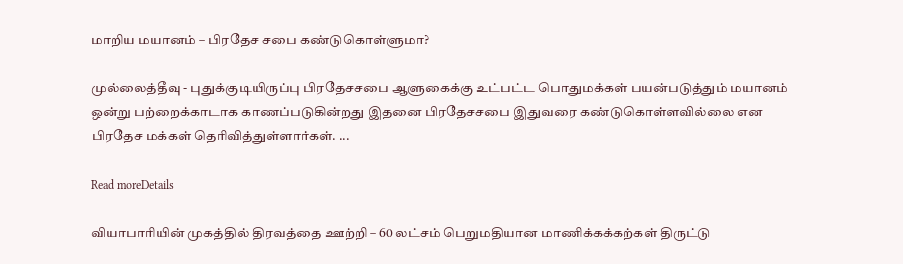மாறிய மயானம் – பிரதேச சபை கண்டுகொள்ளுமா?

முல்லைத்தீவு - புதுக்குடியிருப்பு பிரதேசசபை ஆளுகைக்கு உட்பட்ட பொதுமக்கள் பயன்படுத்தும் மயானம் ஒன்று பற்றைக்காடாக காணப்படுகின்றது இதனை பிரதேசசபை இதுவரை கண்டுகொள்ளவில்லை என பிரதேச மக்கள் தெரிவித்துள்ளார்கள். ...

Read moreDetails

வியாபாரியின் முகத்தில் திரவத்தை ஊற்றி – 60 லட்சம் பெறுமதியான மாணிக்கக்கற்கள் திருட்டு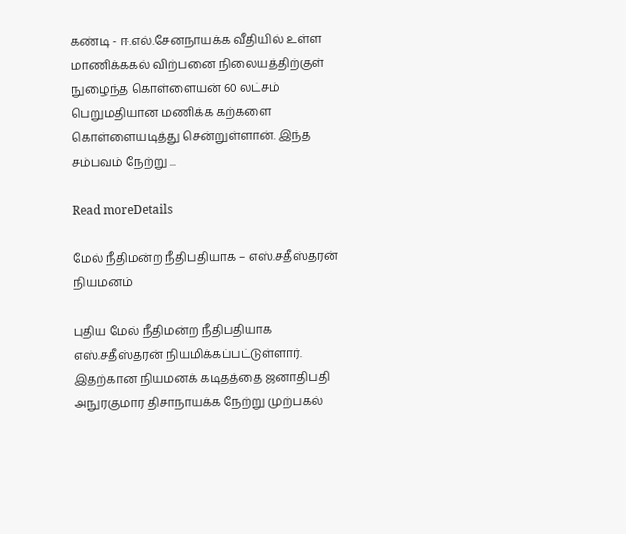கண்டி - ஈ.எல்.சேனநாயக்க வீதியில் உள்ள மாணிக்ககல் விற்பனை நிலையத்திற்குள் நுழைந்த கொள்ளையன் 60 லட்சம் பெறுமதியான மணிக்க கற்களை கொள்ளையடித்து சென்றுள்ளான். இந்த சம்பவம் நேற்று ...

Read moreDetails

மேல் நீதிமன்ற நீதிபதியாக – எஸ்.சதீஸ்தரன் நியமனம்

புதிய மேல் நீதிமன்ற நீதிபதியாக எஸ்.சதீஸ்தரன் நியமிக்கப்பட்டுள்ளார். இதற்கான நியமனக் கடிதத்தை ஜனாதிபதி அநுரகுமார திசாநாயக்க நேற்று முற்பகல்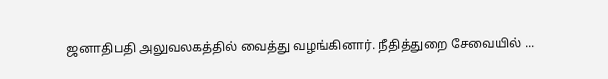ஜனாதிபதி அலுவலகத்தில் வைத்து வழங்கினார். நீதித்துறை சேவையில் ...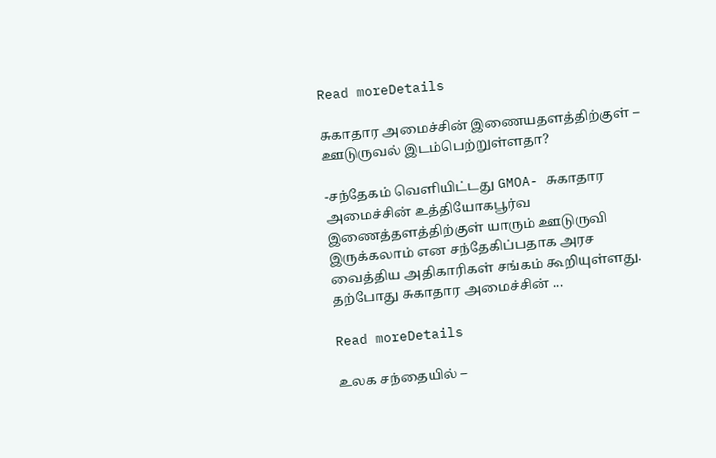Read moreDetails

சுகாதார அமைச்சின் இணையதளத்திற்குள் – ஊடுருவல் இடம்பெற்றுள்ளதா?

-சந்தேகம் வெளியிட்டது GMOA- சுகாதார அமைச்சின் உத்தியோகபூர்வ இணைத்தளத்திற்குள் யாரும் ஊடுருவி இருக்கலாம் என சந்தேகிப்பதாக அரச வைத்திய அதிகாரிகள் சங்கம் கூறியுள்ளது. தற்போது சுகாதார அமைச்சின் ...

Read moreDetails

உலக சந்தையில் –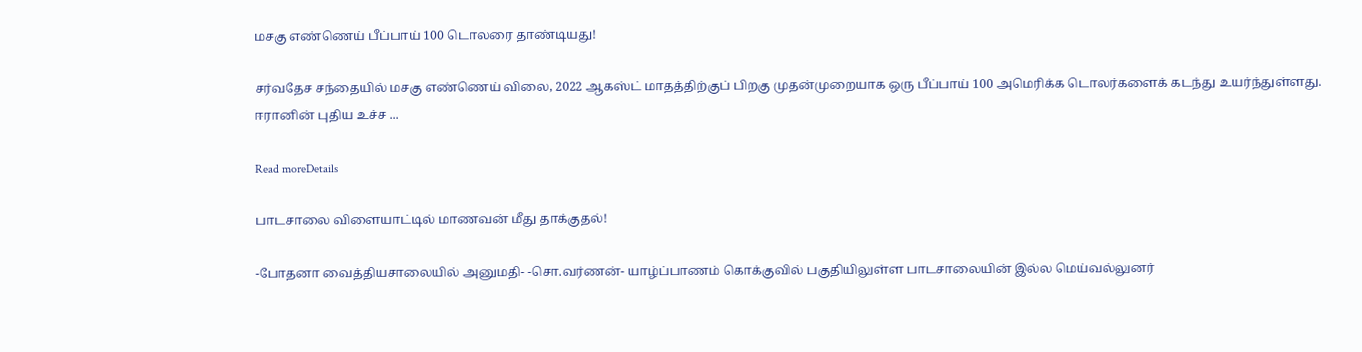மசகு எண்ணெய் பீப்பாய் 100 டொலரை தாண்டியது!

சர்வதேச சந்தையில் மசகு எண்ணெய் விலை, 2022 ஆகஸ்ட் மாதத்திற்குப் பிறகு முதன்முறையாக ஒரு பீப்பாய் 100 அமெரிக்க டொலர்களைக் கடந்து உயர்ந்துள்ளது. ஈரானின் புதிய உச்ச ...

Read moreDetails

பாடசாலை விளையாட்டில் மாணவன் மீது தாக்குதல்!

-போதனா வைத்தியசாலையில் அனுமதி- -சொ.வர்ணன்- யாழ்ப்பாணம் கொக்குவில் பகுதியிலுள்ள பாடசாலையின் இல்ல மெய்வல்லுனர்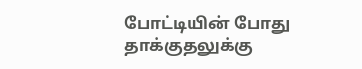போட்டியின் போது தாக்குதலுக்கு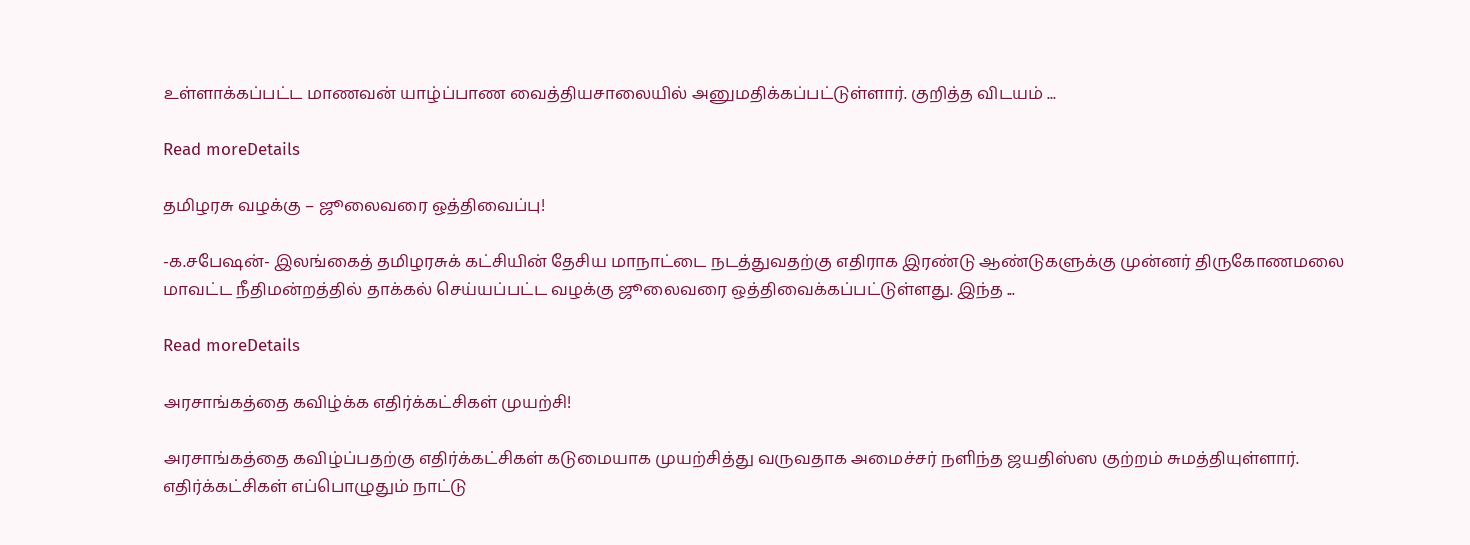உள்ளாக்கப்பட்ட மாணவன் யாழ்ப்பாண வைத்தியசாலையில் அனுமதிக்கப்பட்டுள்ளார். குறித்த விடயம் ...

Read moreDetails

தமிழரசு வழக்கு – ஜூலைவரை ஒத்திவைப்பு!

-க.சபேஷன்- இலங்கைத் தமிழரசுக் கட்சியின் தேசிய மாநாட்டை நடத்துவதற்கு எதிராக இரண்டு ஆண்டுகளுக்கு முன்னர் திருகோணமலை மாவட்ட நீதிமன்றத்தில் தாக்கல் செய்யப்பட்ட வழக்கு ஜூலைவரை ஒத்திவைக்கப்பட்டுள்ளது. இந்த ...

Read moreDetails

அரசாங்கத்தை கவிழ்க்க எதிர்க்கட்சிகள் முயற்சி!

அரசாங்கத்தை கவிழ்ப்பதற்கு எதிர்க்கட்சிகள் கடுமையாக முயற்சித்து வருவதாக அமைச்சர் நளிந்த ஜயதிஸ்ஸ குற்றம் சுமத்தியுள்ளார். எதிர்க்கட்சிகள் எப்பொழுதும் நாட்டு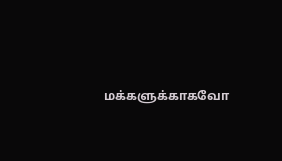மக்களுக்காகவோ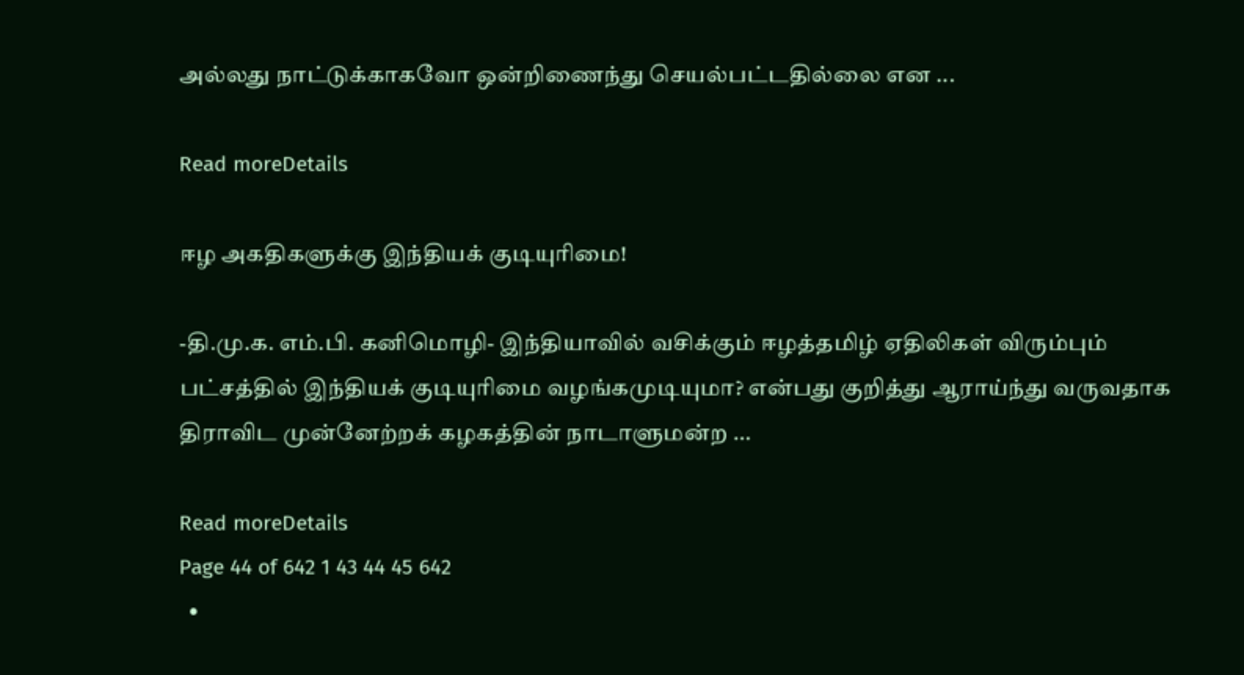அல்லது நாட்டுக்காகவோ ஒன்றிணைந்து செயல்பட்டதில்லை என ...

Read moreDetails

ஈழ அகதிகளுக்கு இந்தியக் குடியுரிமை!

-தி.மு.க. எம்.பி. கனிமொழி- இந்தியாவில் வசிக்கும் ஈழத்தமிழ் ஏதிலிகள் விரும்பும் பட்சத்தில் இந்தியக் குடியுரிமை வழங்கமுடியுமா? என்பது குறித்து ஆராய்ந்து வருவதாக திராவிட முன்னேற்றக் கழகத்தின் நாடாளுமன்ற ...

Read moreDetails
Page 44 of 642 1 43 44 45 642
  •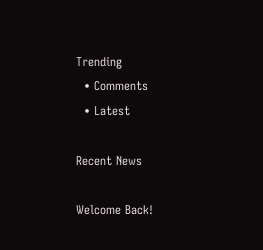Trending
  • Comments
  • Latest

Recent News

Welcome Back!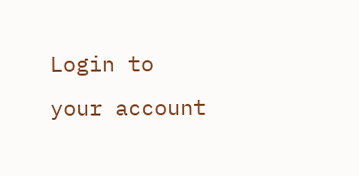Login to your account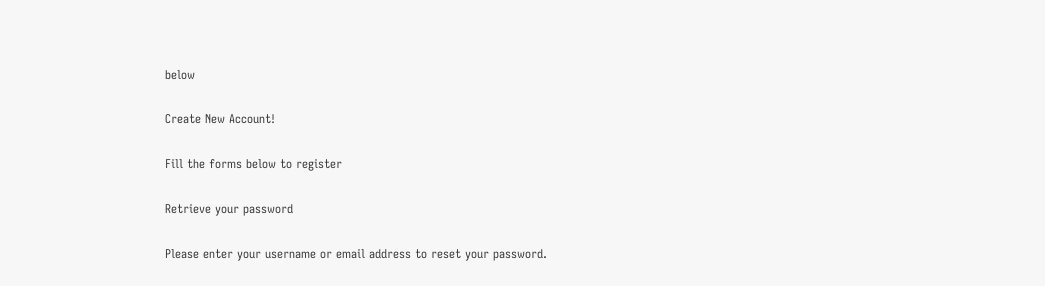below

Create New Account!

Fill the forms below to register

Retrieve your password

Please enter your username or email address to reset your password.